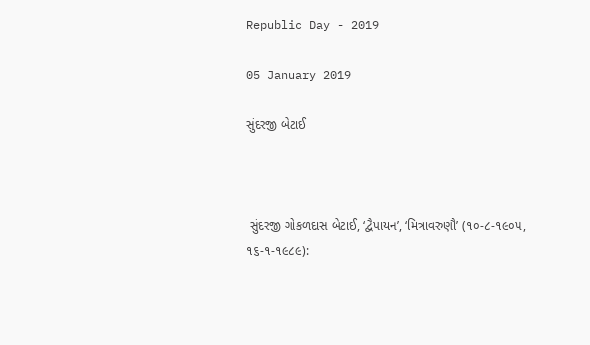Republic Day - 2019

05 January 2019

સુંદરજી બેટાઈ



 સુંદરજી ગોકળદાસ બેટાઈ, ‘દ્વૈપાયન’, ‘મિત્રાવરુણૌ’ (૧૦-૮-૧૯૦૫, ૧૬-૧-૧૯૮૯):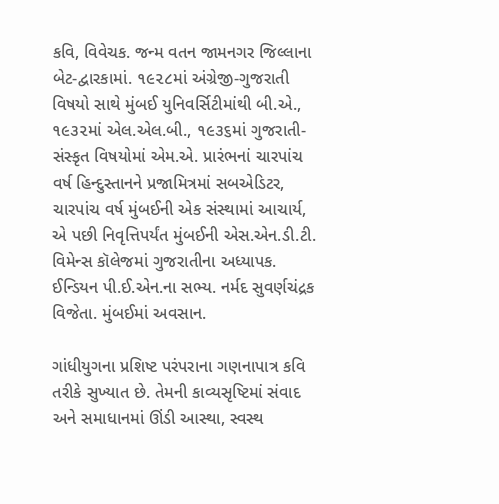કવિ, વિવેચક. જન્મ વતન જામનગર જિલ્લાના બેટ-દ્વારકામાં. ૧૯૨૮માં અંગ્રેજી-ગુજરાતી વિષયો સાથે મુંબઈ યુનિવર્સિટીમાંથી બી.એ., ૧૯૩૨માં એલ.એલ.બી., ૧૯૩૬માં ગુજરાતી-સંસ્કૃત વિષયોમાં એમ.એ. પ્રારંભનાં ચારપાંચ વર્ષ હિન્દુસ્તાનને પ્રજામિત્રમાં સબએડિટર, ચારપાંચ વર્ષ મુંબઈની એક સંસ્થામાં આચાર્ય, એ પછી નિવૃત્તિપર્યંત મુંબઈની એસ.એન.ડી.ટી. વિમેન્સ કૉલેજમાં ગુજરાતીના અધ્યાપક. ઈન્ડિયન પી.ઈ.એન.ના સભ્ય. નર્મદ સુવર્ણચંદ્રક વિજેતા. મુંબઈમાં અવસાન.

ગાંધીયુગના પ્રશિષ્ટ પરંપરાના ગણનાપાત્ર કવિ તરીકે સુખ્યાત છે. તેમની કાવ્યસૃષ્ટિમાં સંવાદ અને સમાધાનમાં ઊંડી આસ્થા, સ્વસ્થ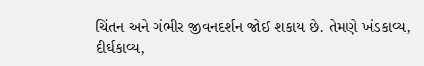ચિંતન અને ગંભીર જીવનદર્શન જોઈ શકાય છે. તેમણે ખંડકાવ્ય, દીર્ઘકાવ્ય,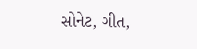સોનેટ, ગીત,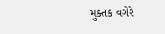મુક્તક વગેરે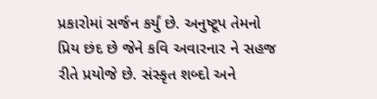પ્રકારોમાં સર્જન કર્યું છે. અનુષ્ટૂપ તેમનો પ્રિય છંદ છે જેને કવિ અવારનાર ને સહજ રીતે પ્રયોજે છે. સંસ્કૃત શબ્દો અને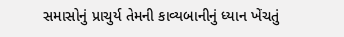સમાસોનું પ્રાચુર્ય તેમની કાવ્યબાનીનું ધ્યાન ખેંચતું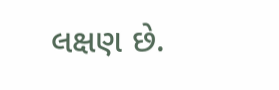લક્ષણ છે.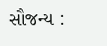સૌજન્ય :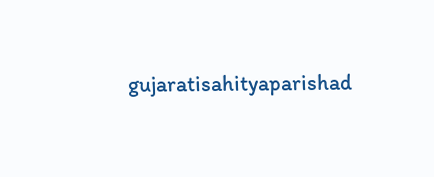gujaratisahityaparishad